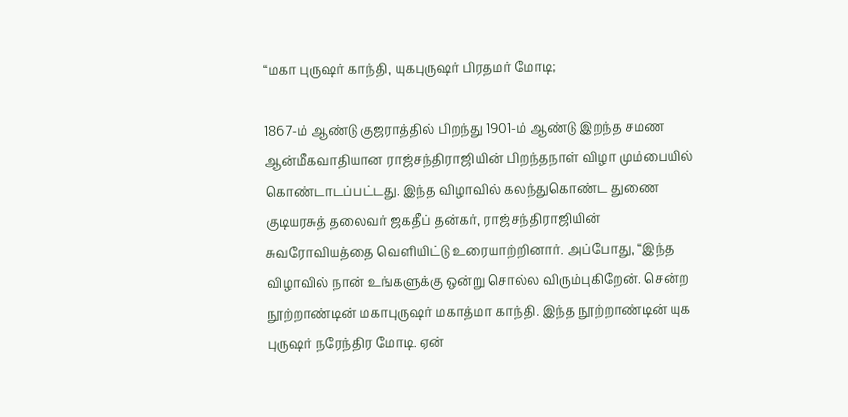“மகா புருஷர் காந்தி, யுகபுருஷர் பிரதமர் மோடி;

1867-ம் ஆண்டு குஜராத்தில் பிறந்து 1901-ம் ஆண்டு இறந்த சமண ஆன்மீகவாதியான ராஜ்சந்திராஜியின் பிறந்தநாள் விழா மும்பையில் கொண்டாடப்பட்டது. இந்த விழாவில் கலந்துகொண்ட துணை குடியரசுத் தலைவர் ஜகதீப் தன்கர், ராஜ்சந்திராஜியின் சுவரோவியத்தை வெளியிட்டு உரையாற்றினார். அப்போது, “இந்த விழாவில் நான் உங்களுக்கு ஒன்று சொல்ல விரும்புகிறேன். சென்ற நூற்றாண்டின் மகாபுருஷர் மகாத்மா காந்தி. இந்த நூற்றாண்டின் யுக புருஷர் நரேந்திர மோடி. ஏன்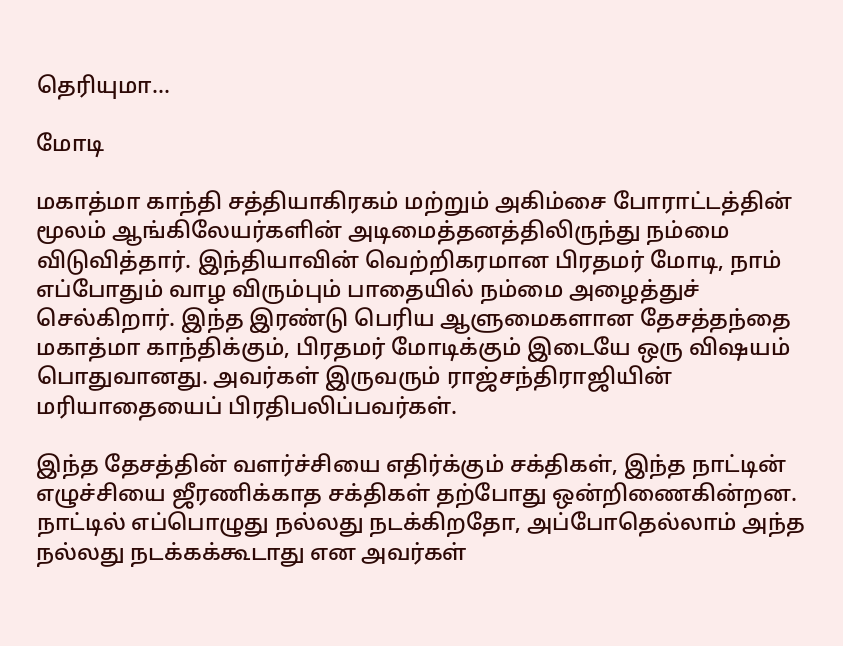தெரியுமா…

மோடி

மகாத்மா காந்தி சத்தியாகிரகம் மற்றும் அகிம்சை போராட்டத்தின் மூலம் ஆங்கிலேயர்களின் அடிமைத்தனத்திலிருந்து நம்மை விடுவித்தார். இந்தியாவின் வெற்றிகரமான பிரதமர் மோடி, நாம் எப்போதும் வாழ விரும்பும் பாதையில் நம்மை அழைத்துச் செல்கிறார். இந்த இரண்டு பெரிய ஆளுமைகளான தேசத்தந்தை மகாத்மா காந்திக்கும், பிரதமர் மோடிக்கும் இடையே ஒரு விஷயம் பொதுவானது. அவர்கள் இருவரும் ராஜ்சந்திராஜியின் மரியாதையைப் பிரதிபலிப்பவர்கள்.

இந்த தேசத்தின் வளர்ச்சியை எதிர்க்கும் சக்திகள், இந்த நாட்டின் எழுச்சியை ஜீரணிக்காத சக்திகள் தற்போது ஒன்றிணைகின்றன. நாட்டில் எப்பொழுது நல்லது நடக்கிறதோ, அப்போதெல்லாம் அந்த நல்லது நடக்கக்கூடாது என அவர்கள்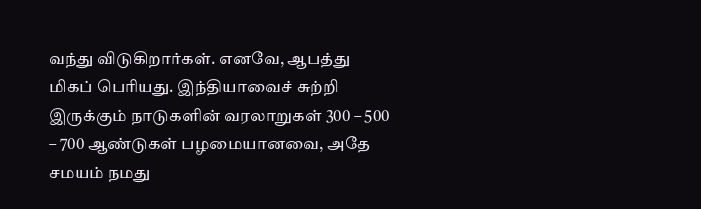வந்து விடுகிறார்கள். எனவே, ஆபத்து மிகப் பெரியது. இந்தியாவைச் சுற்றி இருக்கும் நாடுகளின் வரலாறுகள் 300 – 500 – 700 ஆண்டுகள் பழமையானவை, அதே சமயம் நமது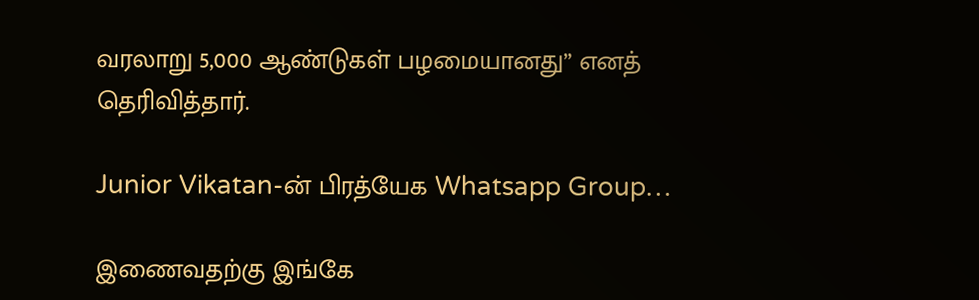வரலாறு 5,000 ஆண்டுகள் பழமையானது” எனத் தெரிவித்தார்.

Junior Vikatan-ன் பிரத்யேக Whatsapp Group…

இணைவதற்கு இங்கே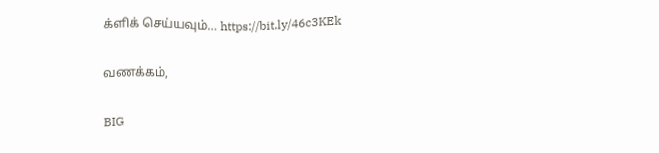க்ளிக் செய்யவும்… https://bit.ly/46c3KEk

வணக்கம்,

BIG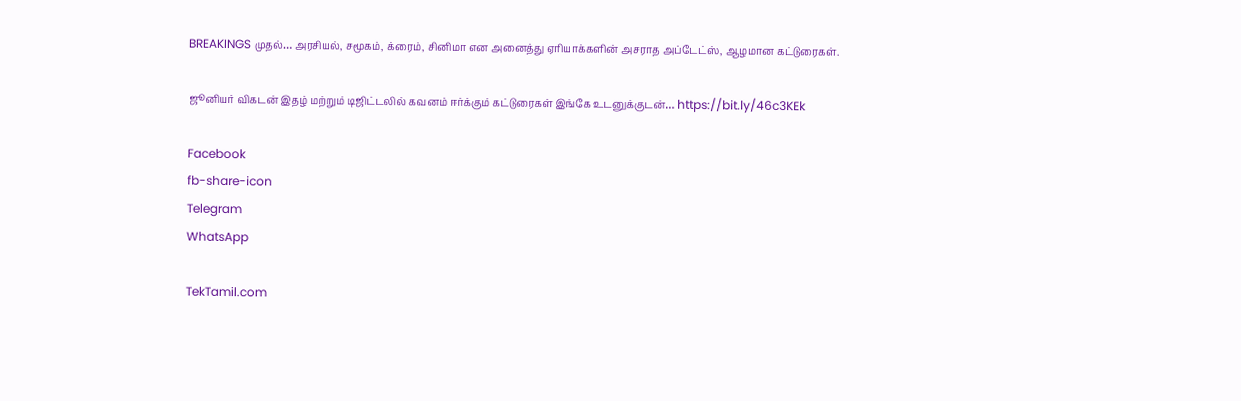BREAKINGS முதல்… அரசியல், சமூகம், க்ரைம், சினிமா என அனைத்து ஏரியாக்களின் அசராத அப்டேட்ஸ், ஆழமான கட்டுரைகள்.

ஜூனியர் விகடன் இதழ் மற்றும் டிஜிட்டலில் கவனம் ஈர்க்கும் கட்டுரைகள் இங்கே உடனுக்குடன்… https://bit.ly/46c3KEk

Facebook
fb-share-icon
Telegram
WhatsApp

TekTamil.com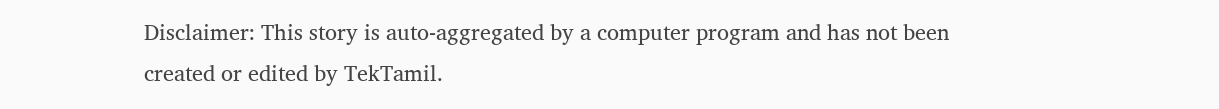Disclaimer: This story is auto-aggregated by a computer program and has not been created or edited by TekTamil.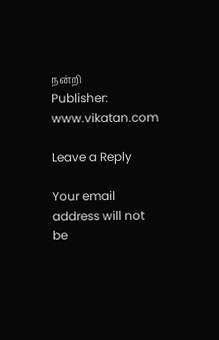நன்றி
Publisher: www.vikatan.com

Leave a Reply

Your email address will not be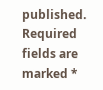published. Required fields are marked *